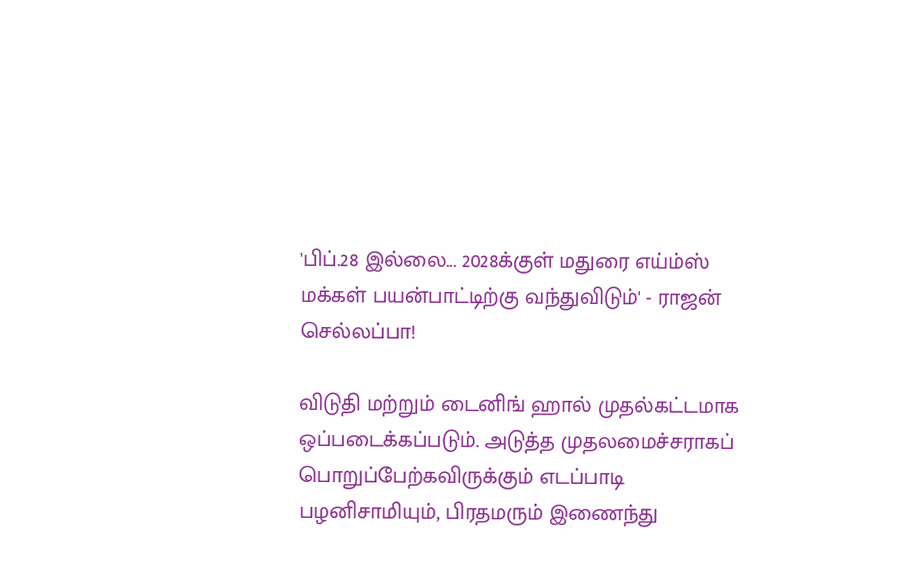'பிப்.28 இல்லை... 2028க்குள் மதுரை எய்ம்ஸ் மக்கள் பயன்பாட்டிற்கு வந்துவிடும்' - ராஜன் செல்லப்பா!

விடுதி மற்றும் டைனிங் ஹால் முதல்கட்டமாக ஒப்படைக்கப்படும். அடுத்த முதலமைச்சராகப் பொறுப்பேற்கவிருக்கும் எடப்பாடி பழனிசாமியும், பிரதமரும் இணைந்து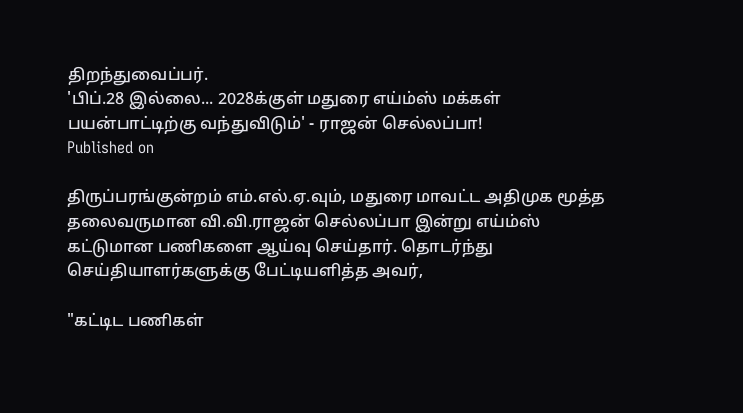திறந்துவைப்பர்.
'பிப்.28 இல்லை... 2028க்குள் மதுரை எய்ம்ஸ் மக்கள் பயன்பாட்டிற்கு வந்துவிடும்' - ராஜன் செல்லப்பா!
Published on

திருப்பரங்குன்றம் எம்.எல்.ஏ.வும், மதுரை மாவட்ட அதிமுக மூத்த தலைவருமான வி.வி.ராஜன் செல்லப்பா இன்று எய்ம்ஸ் கட்டுமான பணிகளை ஆய்வு செய்தார். தொடர்ந்து செய்தியாளர்களுக்கு பேட்டியளித்த அவர்,

"கட்டிட பணிகள்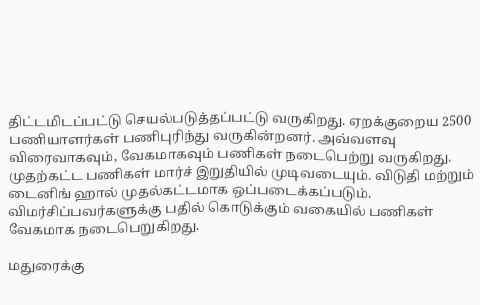திட்டமிடப்பட்டு செயல்படுத்தப்பட்டு வருகிறது. ஏறக்குறைய 2500 பணியாளர்கள் பணிபுரிந்து வருகின்றனர். அவ்வளவு விரைவாகவும், வேகமாகவும் பணிகள் நடைபெற்று வருகிறது. முதற்கட்ட பணிகள் மார்ச் இறுதியில் முடிவடையும். விடுதி மற்றும் டைனிங் ஹால் முதல்கட்டமாக ஒப்படைக்கப்படும். விமர்சிப்பவர்களுக்கு பதில் கொடுக்கும் வகையில் பணிகள் வேகமாக நடைபெறுகிறது.

மதுரைக்கு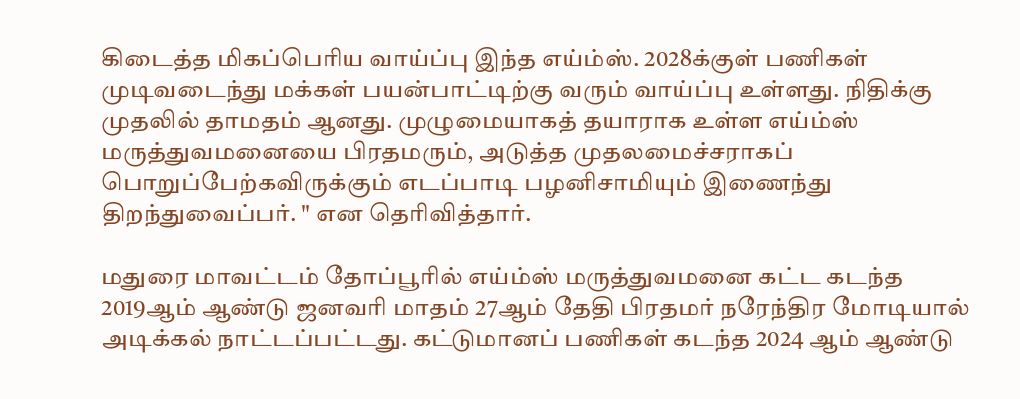கிடைத்த மிகப்பெரிய வாய்ப்பு இந்த எய்ம்ஸ். 2028க்குள் பணிகள் முடிவடைந்து மக்கள் பயன்பாட்டிற்கு வரும் வாய்ப்பு உள்ளது. நிதிக்கு முதலில் தாமதம் ஆனது. முழுமையாகத் தயாராக உள்ள எய்ம்ஸ் மருத்துவமனையை பிரதமரும், அடுத்த முதலமைச்சராகப் பொறுப்பேற்கவிருக்கும் எடப்பாடி பழனிசாமியும் இணைந்து திறந்துவைப்பர். " என தெரிவித்தார்.

மதுரை மாவட்டம் தோப்பூரில் எய்ம்ஸ் மருத்துவமனை கட்ட கடந்த 2019ஆம் ஆண்டு ஜனவரி மாதம் 27ஆம் தேதி பிரதமர் நரேந்திர மோடியால் அடிக்கல் நாட்டப்பட்டது. கட்டுமானப் பணிகள் கடந்த 2024 ஆம் ஆண்டு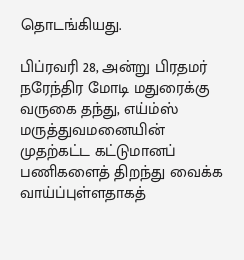தொடங்கியது.

பிப்ரவரி 28, அன்று பிரதமர் நரேந்திர மோடி மதுரைக்கு வருகை தந்து, எய்ம்ஸ் மருத்துவமனையின் முதற்கட்ட கட்டுமானப் பணிகளைத் திறந்து வைக்க வாய்ப்புள்ளதாகத்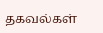தகவல்கள்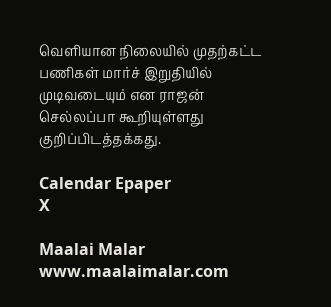வெளியான நிலையில் முதற்கட்ட பணிகள் மார்ச் இறுதியில் முடிவடையும் என ராஜன் செல்லப்பா கூறியுள்ளது குறிப்பிடத்தக்கது.

Calendar Epaper
X

Maalai Malar
www.maalaimalar.com